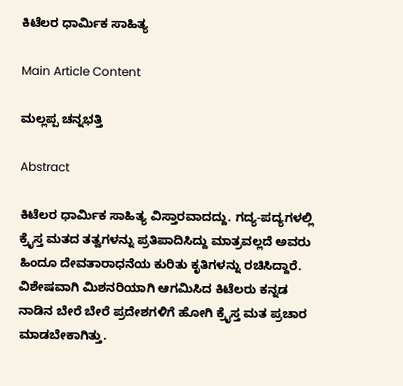ಕಿಟೆಲರ ಧಾರ್ಮಿಕ ಸಾಹಿತ್ಯ

Main Article Content

ಮಲ್ಲಪ್ಪ ಚನ್ನಭತ್ತಿ

Abstract

ಕಿಟೆಲರ ಧಾರ್ಮಿಕ ಸಾಹಿತ್ಯ ವಿಸ್ತಾರವಾದದ್ದು. ಗದ್ಯ-ಪದ್ಯಗಳಲ್ಲಿ ಕ್ರೈಸ್ತ ಮತದ ತತ್ವಗಳನ್ನು ಪ್ರತಿಪಾದಿಸಿದ್ದು ಮಾತ್ರವಲ್ಲದೆ ಅವರು ಹಿಂದೂ ದೇವತಾರಾಧನೆಯ ಕುರಿತು ಕೃತಿಗಳನ್ನು ರಚಿಸಿದ್ದಾರೆ. ವಿಶೇಷವಾಗಿ ಮಿಶನರಿಯಾಗಿ ಆಗಮಿಸಿದ ಕಿಟೆಲರು ಕನ್ನಡ ನಾಡಿನ ಬೇರೆ ಬೇರೆ ಪ್ರದೇಶಗಳಿಗೆ ಹೋಗಿ ಕ್ರೈಸ್ತ ಮತ ಪ್ರಚಾರ ಮಾಡಬೇಕಾಗಿತ್ತು.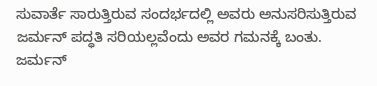ಸುವಾರ್ತೆ ಸಾರುತ್ತಿರುವ ಸಂದರ್ಭದಲ್ಲಿ ಅವರು ಅನುಸರಿಸುತ್ತಿರುವ ಜರ್ಮನ್ ಪದ್ಧತಿ ಸರಿಯಲ್ಲವೆಂದು ಅವರ ಗಮನಕ್ಕೆ ಬಂತು. ಜರ್ಮನ್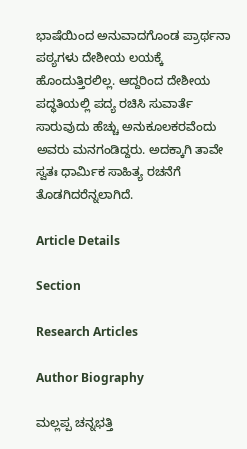ಭಾಷೆಯಿಂದ ಅನುವಾದಗೊಂಡ ಪ್ರಾರ್ಥನಾ ಪಠ್ಯಗಳು ದೇಶೀಯ ಲಯಕ್ಕೆ ಹೊಂದುತ್ತಿರಲಿಲ್ಲ. ಆದ್ದರಿಂದ ದೇಶೀಯ ಪದ್ಧತಿಯಲ್ಲಿ ಪದ್ಯ ರಚಿಸಿ ಸುವಾರ್ತೆ ಸಾರುವುದು ಹೆಚ್ಚು ಅನುಕೂಲಕರವೆಂದು ಅವರು ಮನಗಂಡಿದ್ದರು. ಅದಕ್ಕಾಗಿ ತಾವೇ ಸ್ವತಃ ಧಾರ್ಮಿಕ ಸಾಹಿತ್ಯ ರಚನೆಗೆ ತೊಡಗಿದರೆನ್ನಲಾಗಿದೆ.

Article Details

Section

Research Articles

Author Biography

ಮಲ್ಲಪ್ಪ ಚನ್ನಭತ್ತಿ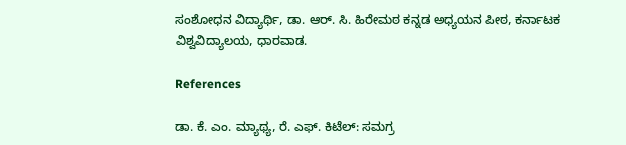ಸಂಶೋಧನ ವಿದ್ಯಾರ್ಥಿ, ಡಾ. ಆರ್. ಸಿ. ಹಿರೇಮಠ ಕನ್ನಡ ಅಧ್ಯಯನ ಪೀಠ, ಕರ್ನಾಟಕ ವಿಶ್ವವಿದ್ಯಾಲಯ, ಧಾರವಾಡ.

References

ಡಾ. ಕೆ. ಎಂ. ಮ್ಯಾಥ್ಯ, ರೆ. ಎಫ್. ಕಿಟೆಲ್: ಸಮಗ್ರ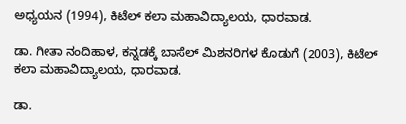ಅಧ್ಯಯನ (1994), ಕಿಟೆಲ್ ಕಲಾ ಮಹಾವಿದ್ಯಾಲಯ, ಧಾರವಾಡ.

ಡಾ. ಗೀತಾ ನಂದಿಹಾಳ, ಕನ್ನಡಕ್ಕೆ ಬಾಸೆಲ್ ಮಿಶನರಿಗಳ ಕೊಡುಗೆ (2003), ಕಿಟೆಲ್ ಕಲಾ ಮಹಾವಿದ್ಯಾಲಯ, ಧಾರವಾಡ.

ಡಾ.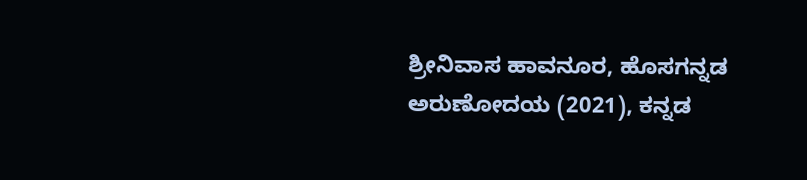ಶ್ರೀನಿವಾಸ ಹಾವನೂರ, ಹೊಸಗನ್ನಡ ಅರುಣೋದಯ (2021), ಕನ್ನಡ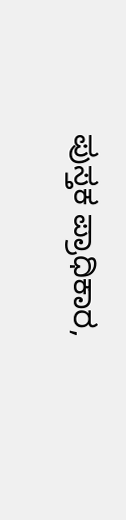ಪುಸ್ತಕ ಪ್ರಾಧಿಕಾರ,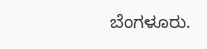ಬೆಂಗಳೂರು.